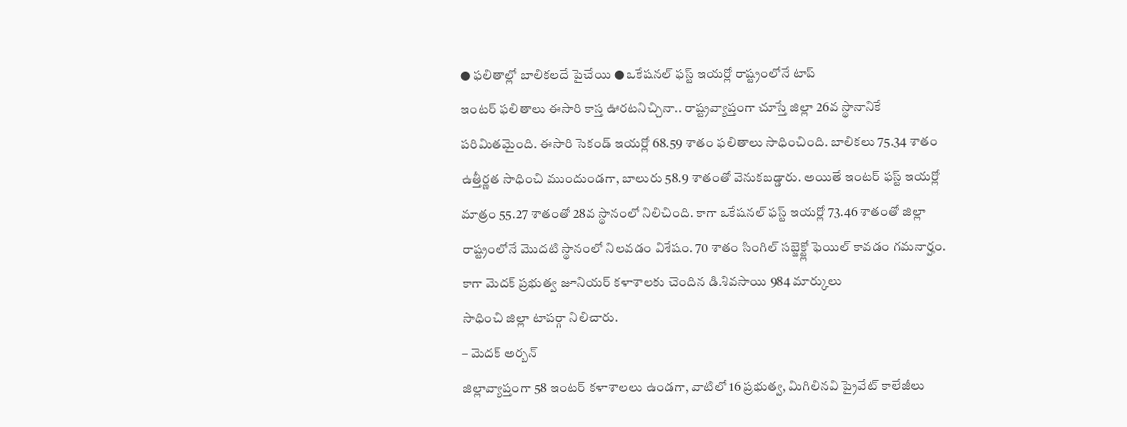● ఫలితాల్లో బాలికలదే పైచేయి ● ఒకేషనల్ ఫస్ట్ ఇయర్లో రాష్ట్రంలోనే టాప్
ఇంటర్ ఫలితాలు ఈసారి కాస్త ఊరటనిచ్చినా.. రాష్ట్రవ్యాప్తంగా చూస్తే జిల్లా 26వ స్థానానికే పరిమితమైంది. ఈసారి సెకండ్ ఇయర్లో 68.59 శాతం ఫలితాలు సాధించింది. బాలికలు 75.34 శాతం ఉత్తీర్ణత సాధించి ముందుండగా, బాలురు 58.9 శాతంతో వెనుకబడ్డారు. అయితే ఇంటర్ ఫస్ట్ ఇయర్లో మాత్రం 55.27 శాతంతో 28వ స్థానంలో నిలిచింది. కాగా ఒకేషనల్ ఫస్ట్ ఇయర్లో 73.46 శాతంతో జిల్లా రాష్ట్రంలోనే మొదటి స్థానంలో నిలవడం విశేషం. 70 శాతం సింగిల్ సబ్జెక్ట్లో ఫెయిల్ కావడం గమనార్హం. కాగా మెదక్ ప్రభుత్వ జూనియర్ కళాశాలకు చెందిన డి.శివసాయి 984 మార్కులు
సాధించి జిల్లా టాపర్గా నిలిచారు.
– మెదక్ అర్బన్
జిల్లావ్యాప్తంగా 58 ఇంటర్ కళాశాలలు ఉండగా, వాటిలో 16 ప్రభుత్వ, మిగిలినవి ప్రైవేట్ కాలేజీలు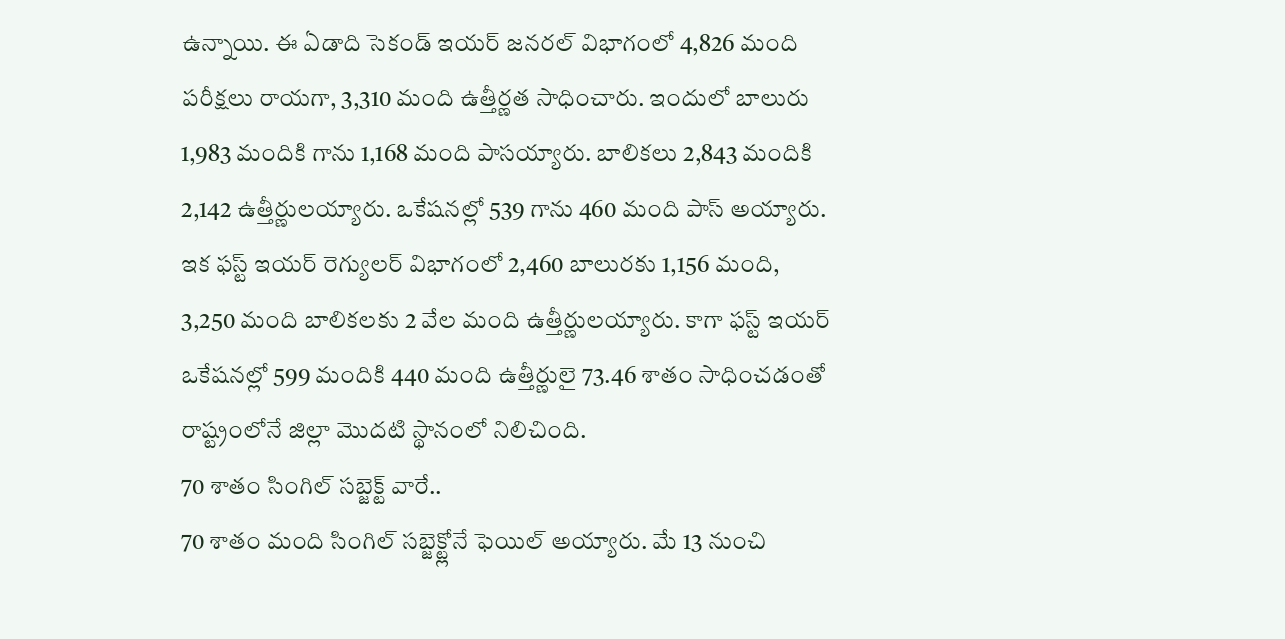ఉన్నాయి. ఈ ఏడాది సెకండ్ ఇయర్ జనరల్ విభాగంలో 4,826 మంది పరీక్షలు రాయగా, 3,310 మంది ఉత్తీర్ణత సాధించారు. ఇందులో బాలురు 1,983 మందికి గాను 1,168 మంది పాసయ్యారు. బాలికలు 2,843 మందికి 2,142 ఉత్తీర్ణులయ్యారు. ఒకేషనల్లో 539 గాను 460 మంది పాస్ అయ్యారు. ఇక ఫస్ట్ ఇయర్ రెగ్యులర్ విభాగంలో 2,460 బాలురకు 1,156 మంది, 3,250 మంది బాలికలకు 2 వేల మంది ఉత్తీర్ణులయ్యారు. కాగా ఫస్ట్ ఇయర్ ఒకేషనల్లో 599 మందికి 440 మంది ఉత్తీర్ణులై 73.46 శాతం సాధించడంతో రాష్ట్రంలోనే జిల్లా మొదటి స్థానంలో నిలిచింది.
70 శాతం సింగిల్ సబ్జెక్ట్ వారే..
70 శాతం మంది సింగిల్ సబ్జెక్ట్లోనే ఫెయిల్ అయ్యారు. మే 13 నుంచి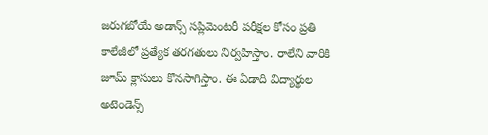జరుగబోయే అడాన్స్ సప్లిమెంటరీ పరీక్షల కోసం ప్రతి కాలేజీలో ప్రత్యేక తరగతులు నిర్వహిస్తాం. రాలేని వారికి జూమ్ క్లాసులు కొనసాగిస్తాం. ఈ ఏడాది విద్యార్థుల అటెండెన్స్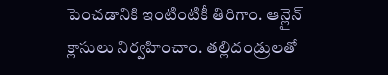పెంచడానికి ఇంటింటికీ తిరిగాం. ఆన్లైన్ క్లాసులు నిర్వహించాం. తల్లిదండ్రులతో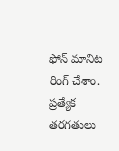ఫోన్ మానిట రింగ్ చేశాం. ప్రత్యేక తరగతులు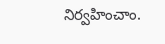నిర్వహించాం.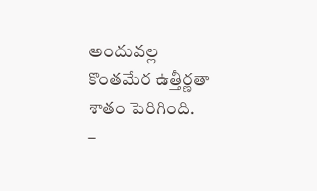అందువల్ల కొంతమేర ఉత్తీర్ణతా శాతం పెరిగింది.
–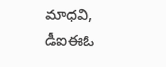మాధవి, డీఐఈఓ